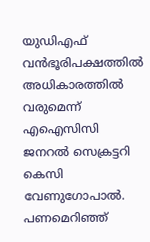യുഡിഎഫ് വൻഭൂരിപക്ഷത്തിൽ അധികാരത്തിൽ വരുമെന്ന് എഐസിസി ജനറൽ സെക്രട്ടറി കെസി വേണുഗോപാൽ. പണമെറിഞ്ഞ്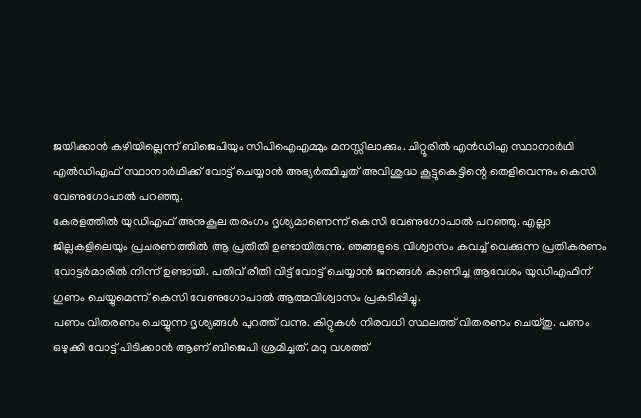ജയിക്കാൻ കഴിയില്ലെന്ന് ബിജെപിയും സിപിഐഎമ്മും മനസ്സിലാക്കും. ചിറ്റൂരിൽ എൻഡിഎ സ്ഥാനാർഥി എൽഡിഎഫ് സ്ഥാനാർഥിക്ക് വോട്ട് ചെയ്യാൻ അഭ്യർത്ഥിച്ചത് അവിശുദ്ധ കൂട്ടുകെട്ടിന്റെ തെളിവെന്നും കെസി വേണുഗോപാൽ പറഞ്ഞു.
കേരളത്തിൽ യുഡിഎഫ് അനുകൂല തരംഗം ദൃശ്യമാണെന്ന് കെസി വേണുഗോപാൽ പറഞ്ഞു. എല്ലാ ജില്ലകളിലെയും പ്രചരണത്തിൽ ആ പ്രതീതി ഉണ്ടായിരുന്നു. ഞങ്ങളുടെ വിശ്വാസം കവച്ച് വെക്കുന്ന പ്രതികരണം വോട്ടർമാരിൽ നിന്ന് ഉണ്ടായി. പതിവ് രീതി വിട്ട് വോട്ട് ചെയ്യാൻ ജനങ്ങൾ കാണിച്ച ആവേശം യുഡിഎഫിന് ഗുണം ചെയ്യുമെന്ന് കെസി വേണുഗോപാൽ ആത്മവിശ്വാസം പ്രകടിപ്പിച്ചു.
പണം വിതരണം ചെയ്യുന്ന ദൃശ്യങ്ങൾ പുറത്ത് വന്നു. കിറ്റുകൾ നിരവധി സ്ഥലത്ത് വിതരണം ചെയ്തു. പണം ഒഴുക്കി വോട്ട് പിടിക്കാൻ ആണ് ബിജെപി ശ്രമിച്ചത്. മറു വശത്ത്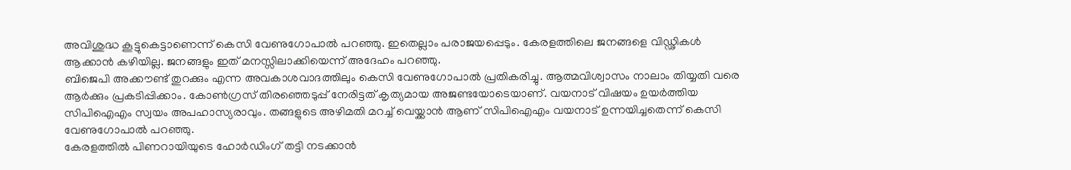അവിശുദ്ധ കൂട്ടുകെട്ടാണെന്ന് കെസി വേണുഗോപാൽ പറഞ്ഞു. ഇതെല്ലാം പരാജയപ്പെടും. കേരളത്തിലെ ജനങ്ങളെ വിഡ്ഢികൾ ആക്കാൻ കഴിയില്ല. ജനങ്ങളും ഇത് മനസ്സിലാക്കിയെന്ന് അദേഹം പറഞ്ഞു.
ബിജെപി അക്കൗണ്ട് തുറക്കും എന്ന അവകാശവാദത്തിലും കെസി വേണുഗോപാൽ പ്രതികരിച്ചു. ആത്മവിശ്വാസം നാലാം തിയ്യതി വരെ ആർക്കും പ്രകടിപ്പിക്കാം. കോൺഗ്രസ് തിരഞ്ഞെടുപ്പ് നേരിട്ടത് കൃത്യമായ അജണ്ടയോടെയാണ്. വയനാട് വിഷയം ഉയർത്തിയ സിപിഐഎം സ്വയം അപഹാസ്യരാവും. തങ്ങളുടെ അഴിമതി മറച്ച് വെയ്ക്കാൻ ആണ് സിപിഐഎം വയനാട് ഉന്നയിച്ചതെന്ന് കെസി വേണുഗോപാൽ പറഞ്ഞു.
കേരളത്തിൽ പിണറായിയുടെ ഹോർഡിംഗ് തട്ടി നടക്കാൻ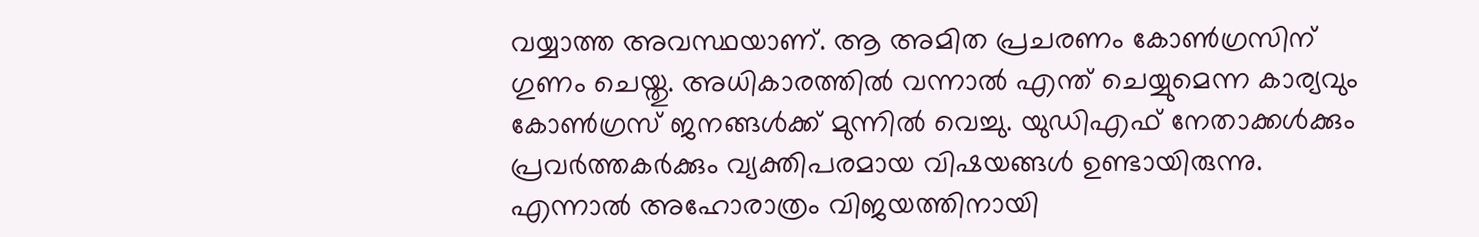വയ്യാത്ത അവസ്ഥയാണ്. ആ അമിത പ്രചരണം കോൺഗ്രസിന് ഗുണം ചെയ്തു. അധികാരത്തിൽ വന്നാൽ എന്ത് ചെയ്യുമെന്ന കാര്യവും കോൺഗ്രസ് ജനങ്ങൾക്ക് മുന്നിൽ വെച്ചു. യുഡിഎഫ് നേതാക്കൾക്കും പ്രവർത്തകർക്കും വ്യക്തിപരമായ വിഷയങ്ങൾ ഉണ്ടായിരുന്നു. എന്നാൽ അഹോരാത്രം വിജയത്തിനായി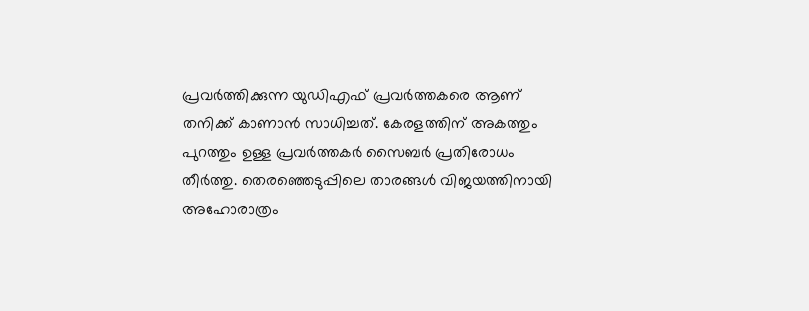പ്രവർത്തിക്കുന്ന യുഡിഎഫ് പ്രവർത്തകരെ ആണ് തനിക്ക് കാണാൻ സാധിച്ചത്. കേരളത്തിന് അകത്തും പുറത്തും ഉള്ള പ്രവർത്തകർ സൈബർ പ്രതിരോധം തീർത്തു. തെരഞ്ഞെടുപ്പിലെ താരങ്ങൾ വിജയത്തിനായി അഹോരാത്രം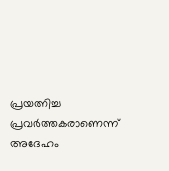പ്രയത്നിച്ച പ്രവർത്തകരാണെന്ന് അദേഹം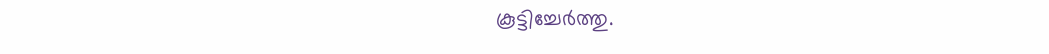കൂട്ടിച്ചേർത്തു.